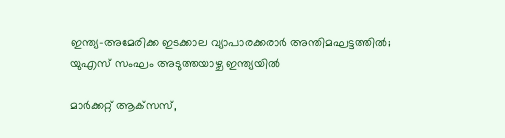ഇന്ത്യ-അമേരിക്ക ഇടക്കാല വ്യാപാരക്കരാര്‍ അന്തിമഘട്ടത്തില്‍; യുഎസ് സംഘം അടുത്തയാഴ്ച ഇന്ത്യയില്‍

മാര്‍ക്കറ്റ് ആക്‌സസ്,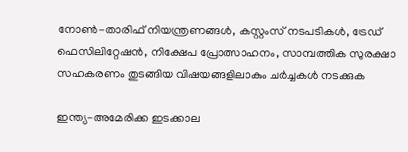നോണ്‍-താരിഫ് നിയന്ത്രണങ്ങള്‍, കസ്റ്റംസ് നടപടികള്‍, ട്രേഡ് ഫെസിലിറ്റേഷന്‍, നിക്ഷേപ പ്രോത്സാഹനം, സാമ്പത്തിക സുരക്ഷാ സഹകരണം തുടങ്ങിയ വിഷയങ്ങളിലാകും ചര്‍ച്ചകള്‍ നടക്കുക

ഇന്ത്യ-അമേരിക്ക ഇടക്കാല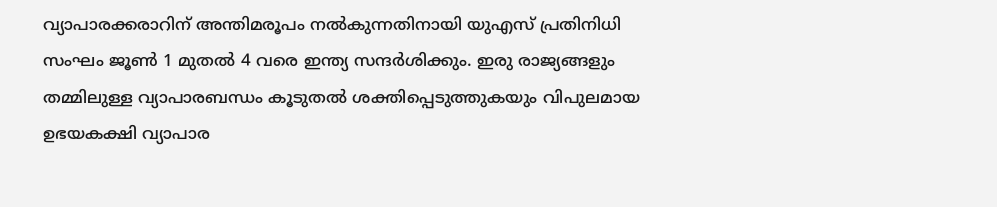വ്യാപാരക്കരാറിന് അന്തിമരൂപം നല്‍കുന്നതിനായി യുഎസ് പ്രതിനിധി സംഘം ജൂണ്‍ 1 മുതല്‍ 4 വരെ ഇന്ത്യ സന്ദര്‍ശിക്കും. ഇരു രാജ്യങ്ങളും തമ്മിലുള്ള വ്യാപാരബന്ധം കൂടുതല്‍ ശക്തിപ്പെടുത്തുകയും വിപുലമായ ഉഭയകക്ഷി വ്യാപാര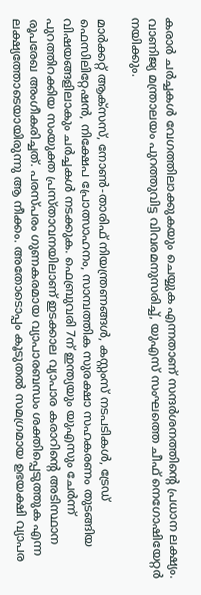കരാര്‍ ചര്‍ച്ചകള്‍ വേഗത്തിലാക്കുകയും ചെയ്യുക എന്നതാണ് സന്ദര്‍ശനത്തിന്റെ പ്രധാന ലക്ഷ്യം. വാണിജ്യ മന്ത്രാലയം പുറത്തുവിട്ട വിവരമനുസരിച്ച്, യുഎസ് സംഘത്തെ ചീഫ് നെഗോഷിയേറ്റര്‍ നയിക്കും.

മാര്‍ക്കറ്റ് ആക്‌സസ്, നോണ്‍-താരിഫ് നിയന്ത്രണങ്ങള്‍, കസ്റ്റംസ് നടപടികള്‍, ട്രേഡ് ഫെസിലിറ്റേഷന്‍, നിക്ഷേപ പ്രോത്സാഹനം, സാമ്പത്തിക സുരക്ഷാ സഹകരണം തുടങ്ങിയ വിഷയങ്ങളിലാകും ചര്‍ച്ചകള്‍ നടക്കുക. ഫെബ്രുവരി 7ന് ഇന്ത്യയും യുഎസും ചേര്‍ന്ന് പുറത്തിറക്കിയ സംയുക്ത പ്രസ്താവനയിലാണ് ഇടക്കാല വ്യാപാര കരാറിന്റെ അടിസ്ഥാന രൂപരേഖ അംഗീകരിച്ചത്. പരസ്പരം ഗുണകരമായ വ്യാപാരബന്ധം ശക്തിപ്പെടുത്തുക എന്ന ലക്ഷ്യത്തോടെയായിരുന്നു ആ നീക്കം. അതോടൊപ്പം കൂടുതല്‍ സമഗ്രമായ ഉഭയക്ഷി വ്യാപര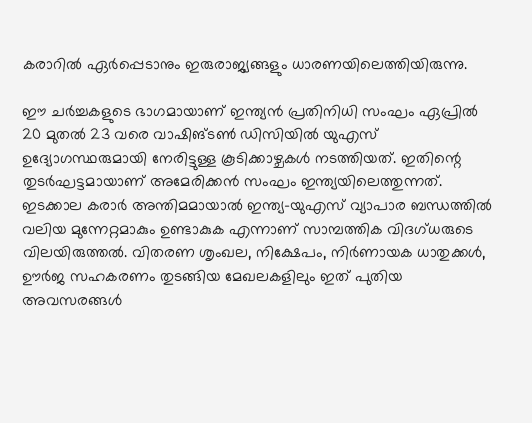കരാറില്‍ ഏര്‍പ്പെടാനും ഇരുരാജ്യങ്ങളും ധാരണയിലെത്തിയിരുന്നു.

ഈ ചര്‍ച്ചകളുടെ ഭാഗമായാണ് ഇന്ത്യന്‍ പ്രതിനിധി സംഘം ഏപ്രില്‍ 20 മുതല്‍ 23 വരെ വാഷിങ്ടണ്‍ ഡിസിയില്‍ യുഎസ് ഉദ്യോഗസ്ഥരുമായി നേരിട്ടുള്ള കൂടിക്കാഴ്ചകള്‍ നടത്തിയത്. ഇതിന്റെ തുടര്‍ഘട്ടമായാണ് അമേരിക്കന്‍ സംഘം ഇന്ത്യയിലെത്തുന്നത്. ഇടക്കാല കരാര്‍ അന്തിമമായാല്‍ ഇന്ത്യ-യുഎസ് വ്യാപാര ബന്ധത്തില്‍ വലിയ മുന്നേറ്റമാകും ഉണ്ടാകുക എന്നാണ് സാമ്പത്തിക വിദഗ്ധരുടെ വിലയിരുത്തല്‍. വിതരണ ശൃംഖല, നിക്ഷേപം, നിര്‍ണായക ധാതുക്കള്‍, ഊര്‍ജ സഹകരണം തുടങ്ങിയ മേഖലകളിലും ഇത് പുതിയ അവസരങ്ങള്‍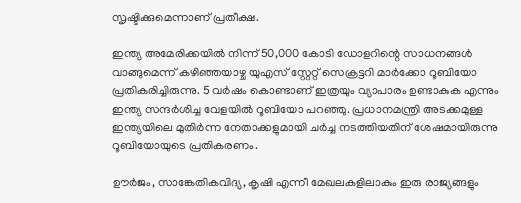സൃഷ്ടിക്കുമെന്നാണ് പ്രതീക്ഷ.

ഇന്ത്യ അമേരിക്കയില്‍ നിന്ന് 50,000 കോടി ഡോളറിന്റെ സാധനങ്ങള്‍ വാങ്ങുമെന്ന് കഴിഞ്ഞയാഴ്ച യുഎസ് സ്റ്റേറ്റ് സെക്രട്ടറി മാര്‍ക്കോ റൂബിയോ പ്രതികരിച്ചിരുന്നു. 5 വര്‍ഷം കൊണ്ടാണ് ഇത്രയും വ്യാപാരം ഉണ്ടാകുക എന്നും ഇന്ത്യ സന്ദര്‍ശിച്ച വേളയില്‍ റൂബിയോ പറഞ്ഞു. പ്രധാനമന്ത്രി അടക്കമുള്ള ഇന്ത്യയിലെ മുതിര്‍ന്ന നേതാക്കളുമായി ചര്‍ച്ച നടത്തിയതിന് ശേഷമായിരുന്നു റൂബിയോയുടെ പ്രതികരണം.

ഊര്‍ജം, സാങ്കേതികവിദ്യ, കൃഷി എന്നീ മേഖലകളിലാകും ഇരു രാജ്യങ്ങളും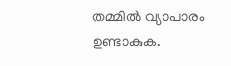തമ്മില്‍ വ്യാപാരം ഉണ്ടാകുക.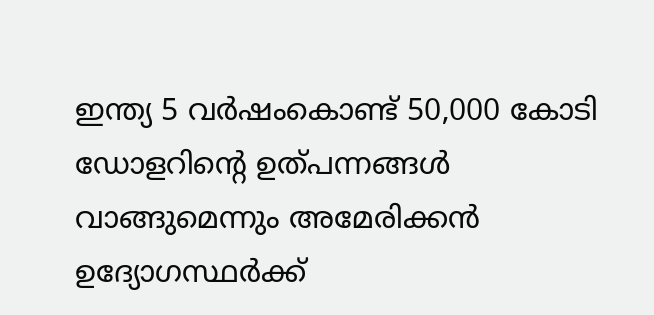ഇന്ത്യ 5 വര്‍ഷംകൊണ്ട് 50,000 കോടി ഡോളറിന്റെ ഉത്പന്നങ്ങള്‍ വാങ്ങുമെന്നും അമേരിക്കന്‍ ഉദ്യോഗസ്ഥര്‍ക്ക്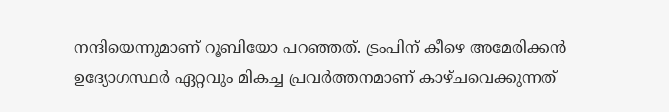നന്ദിയെന്നുമാണ് റൂബിയോ പറഞ്ഞത്. ട്രംപിന് കീഴെ അമേരിക്കന്‍ ഉദ്യോഗസ്ഥര്‍ ഏറ്റവും മികച്ച പ്രവര്‍ത്തനമാണ് കാഴ്ചവെക്കുന്നത്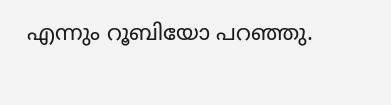എന്നും റൂബിയോ പറഞ്ഞു.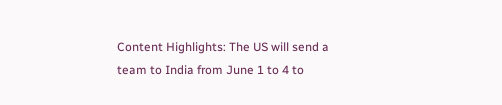Content Highlights: The US will send a team to India from June 1 to 4 to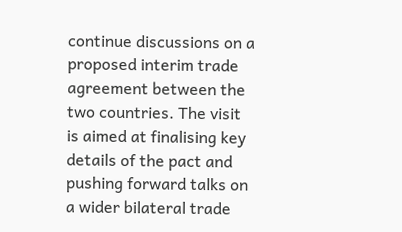continue discussions on a proposed interim trade agreement between the two countries. The visit is aimed at finalising key details of the pact and pushing forward talks on a wider bilateral trade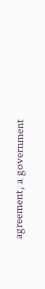agreement, a government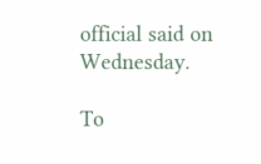official said on Wednesday.

To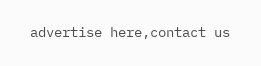advertise here,contact us